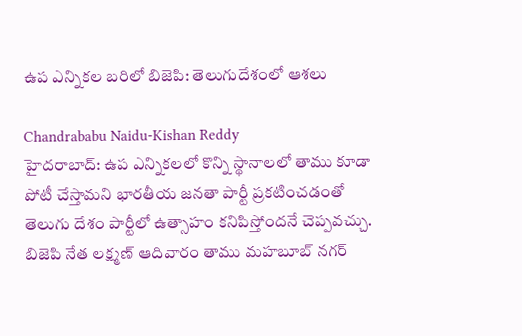ఉప ఎన్నికల బరిలో బిజెపి: తెలుగుదేశంలో ఆశలు

Chandrababu Naidu-Kishan Reddy
హైదరాబాద్: ఉప ఎన్నికలలో కొన్ని స్థానాలలో తాము కూడా పోటీ చేస్తామని భారతీయ జనతా పార్టీ ప్రకటించడంతో తెలుగు దేశం పార్టీలో ఉత్సాహం కనిపిస్తోందనే చెప్పవచ్చు. బిజెపి నేత లక్ష్మణ్ ఆదివారం తాము మహబూబ్ నగర్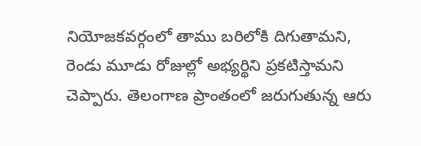నియోజకవర్గంలో తాము బరిలోకి దిగుతామని, రెండు మూడు రోజుల్లో అభ్యర్థిని ప్రకటిస్తామని చెప్పారు. తెలంగాణ ప్రాంతంలో జరుగుతున్న ఆరు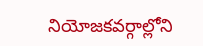నియోజకవర్గాల్లోని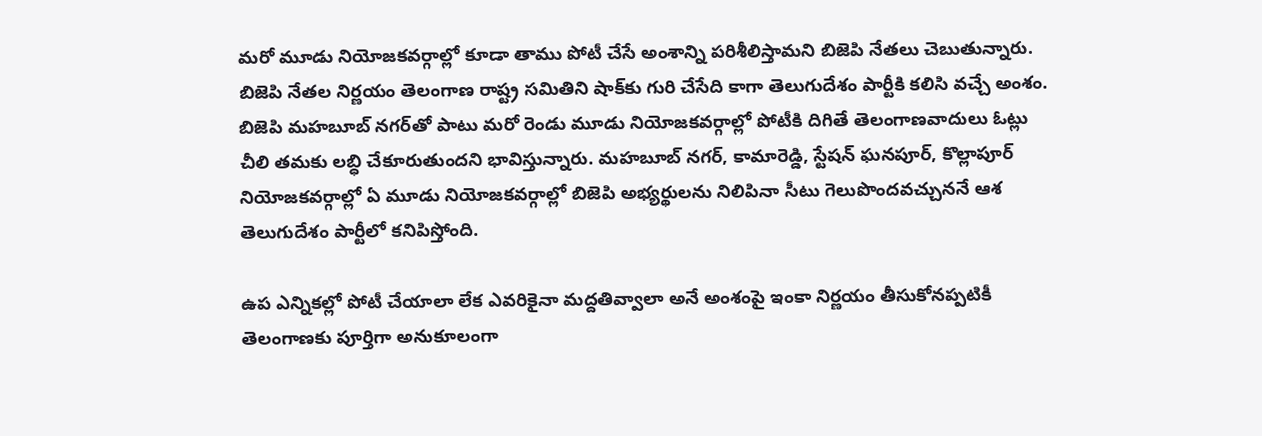మరో మూడు నియోజకవర్గాల్లో కూడా తాము పోటీ చేసే అంశాన్ని పరిశీలిస్తామని బిజెపి నేతలు చెబుతున్నారు. బిజెపి నేతల నిర్ణయం తెలంగాణ రాష్ట్ర సమితిని షాక్‌కు గురి చేసేది కాగా తెలుగుదేశం పార్టీకి కలిసి వచ్చే అంశం. బిజెపి మహబూబ్ నగర్‌తో పాటు మరో రెండు మూడు నియోజకవర్గాల్లో పోటీకి దిగితే తెలంగాణవాదులు ఓట్లు చీలి తమకు లబ్ధి చేకూరుతుందని భావిస్తున్నారు. మహబూబ్ నగర్, కామారెడ్డి, స్టేషన్ ఘనపూర్, కొల్లాపూర్ నియోజకవర్గాల్లో ఏ మూడు నియోజకవర్గాల్లో బిజెపి అభ్యర్థులను నిలిపినా సీటు గెలుపొందవచ్చుననే ఆశ తెలుగుదేశం పార్టీలో కనిపిస్తోంది.

ఉప ఎన్నికల్లో పోటీ చేయాలా లేక ఎవరికైనా మద్దతివ్వాలా అనే అంశంపై ఇంకా నిర్ణయం తీసుకోనప్పటికీ తెలంగాణకు పూర్తిగా అనుకూలంగా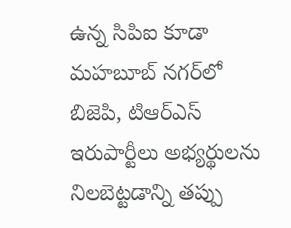ఉన్న సిపిఐ కూడా మహబూబ్ నగర్‌లో బిజెపి, టిఆర్ఎస్ ఇరుపార్టీలు అభ్యర్థులను నిలబెట్టడాన్ని తప్పు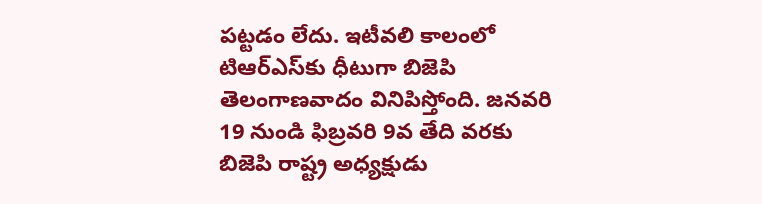పట్టడం లేదు. ఇటీవలి కాలంలో టిఆర్ఎస్‌కు ధీటుగా బిజెపి తెలంగాణవాదం వినిపిస్తోంది. జనవరి 19 నుండి ఫిబ్రవరి 9వ తేది వరకు బిజెపి రాష్ట్ర అధ్యక్షుడు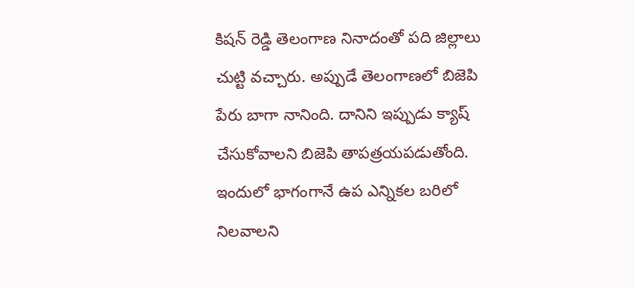కిషన్ రెడ్డి తెలంగాణ నినాదంతో పది జిల్లాలు చుట్టి వచ్చారు. అప్పుడే తెలంగాణలో బిజెపి పేరు బాగా నానింది. దానిని ఇప్పుడు క్యాష్ చేసుకోవాలని బిజెపి తాపత్రయపడుతోంది. ఇందులో భాగంగానే ఉప ఎన్నికల బరిలో నిలవాలని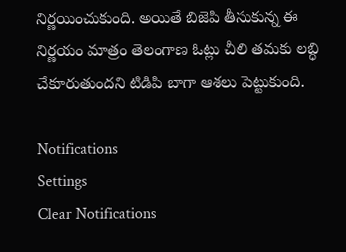నిర్ణయించుకుంది. అయితే బిజెపి తీసుకున్న ఈ నిర్ణయం మాత్రం తెలంగాణ ఓట్లు చీలి తమకు లబ్ధి చేకూరుతుందని టిడిపి బాగా ఆశలు పెట్టుకుంది.

Notifications
Settings
Clear Notifications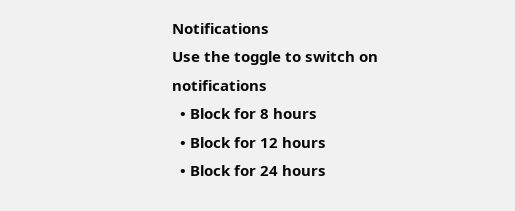Notifications
Use the toggle to switch on notifications
  • Block for 8 hours
  • Block for 12 hours
  • Block for 24 hours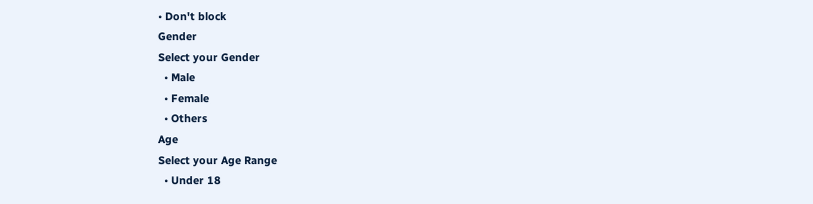• Don't block
Gender
Select your Gender
  • Male
  • Female
  • Others
Age
Select your Age Range
  • Under 18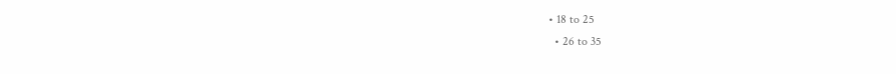• 18 to 25
  • 26 to 35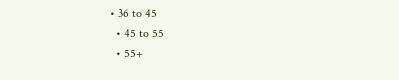• 36 to 45
  • 45 to 55
  • 55+